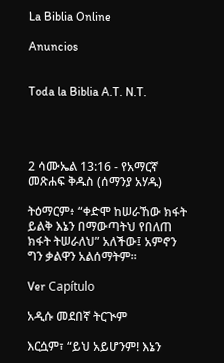La Biblia Online

Anuncios


Toda la Biblia A.T. N.T.




2 ሳሙኤል 13:16 - የአማርኛ መጽሐፍ ቅዱስ (ሰማንያ አሃዱ)

ትዕማርም፥ “ቀድሞ ከሠራኸው ክፋት ይልቅ እኔን በማውጣትህ የበለጠ ክፋት ትሠራለህ” አለችው፤ አምኖን ግን ቃልዋን አልሰማትም።

Ver Capítulo

አዲሱ መደበኛ ትርጒም

እርሷም፣ “ይህ አይሆንም! እኔን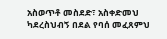አስወጥቶ መስደድ፣ አስቀድመህ ካደረስህብኝ በደል የባሰ መፈጸምህ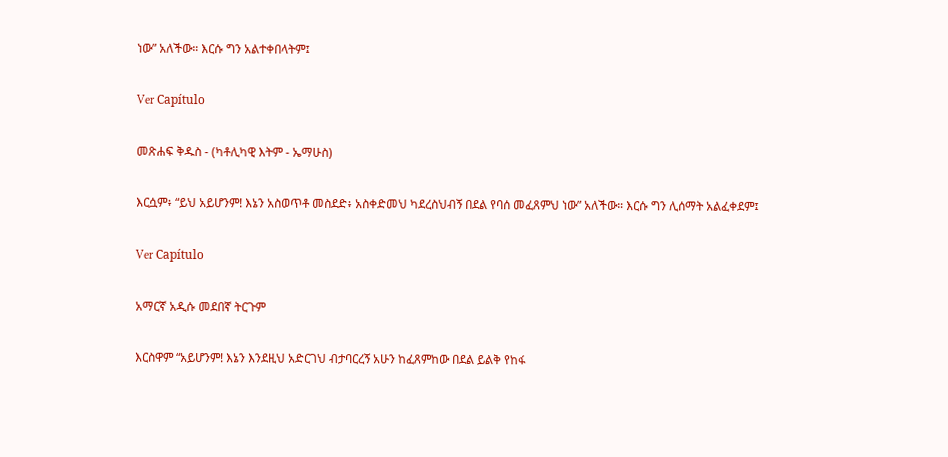ነው” አለችው። እርሱ ግን አልተቀበላትም፤

Ver Capítulo

መጽሐፍ ቅዱስ - (ካቶሊካዊ እትም - ኤማሁስ)

እርሷም፥ “ይህ አይሆንም! እኔን አስወጥቶ መስደድ፥ አስቀድመህ ካደረስህብኝ በደል የባሰ መፈጸምህ ነው” አለችው። እርሱ ግን ሊሰማት አልፈቀደም፤

Ver Capítulo

አማርኛ አዲሱ መደበኛ ትርጉም

እርስዋም “አይሆንም! እኔን እንደዚህ አድርገህ ብታባርረኝ አሁን ከፈጸምከው በደል ይልቅ የከፋ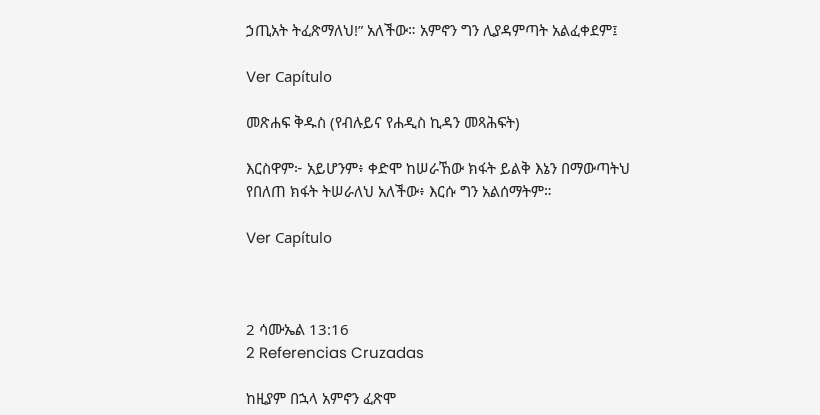ኃጢአት ትፈጽማለህ!” አለችው። አምኖን ግን ሊያዳምጣት አልፈቀደም፤

Ver Capítulo

መጽሐፍ ቅዱስ (የብሉይና የሐዲስ ኪዳን መጻሕፍት)

እርስዋም፦ አይሆንም፥ ቀድሞ ከሠራኸው ክፋት ይልቅ እኔን በማውጣትህ የበለጠ ክፋት ትሠራለህ አለችው፥ እርሱ ግን አልሰማትም።

Ver Capítulo



2 ሳሙኤል 13:16
2 Referencias Cruzadas

ከዚያም በኋላ አምኖን ፈጽሞ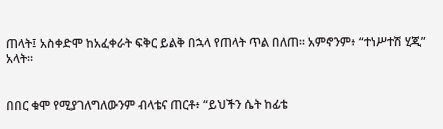ጠላት፤ አስቀድሞ ከአፈቀራት ፍቅር ይልቅ በኋላ የጠላት ጥል በለጠ። አምኖንም፥ “ተነሥተሽ ሂጂ” አላት።


በበር ቁሞ የሚያገለግለውንም ብላቴና ጠርቶ፥ “ይህችን ሴት ከፊቴ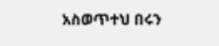አስወጥተህ በሩን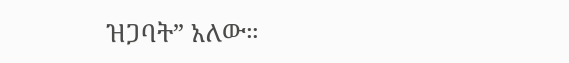ዝጋባት” አለው።